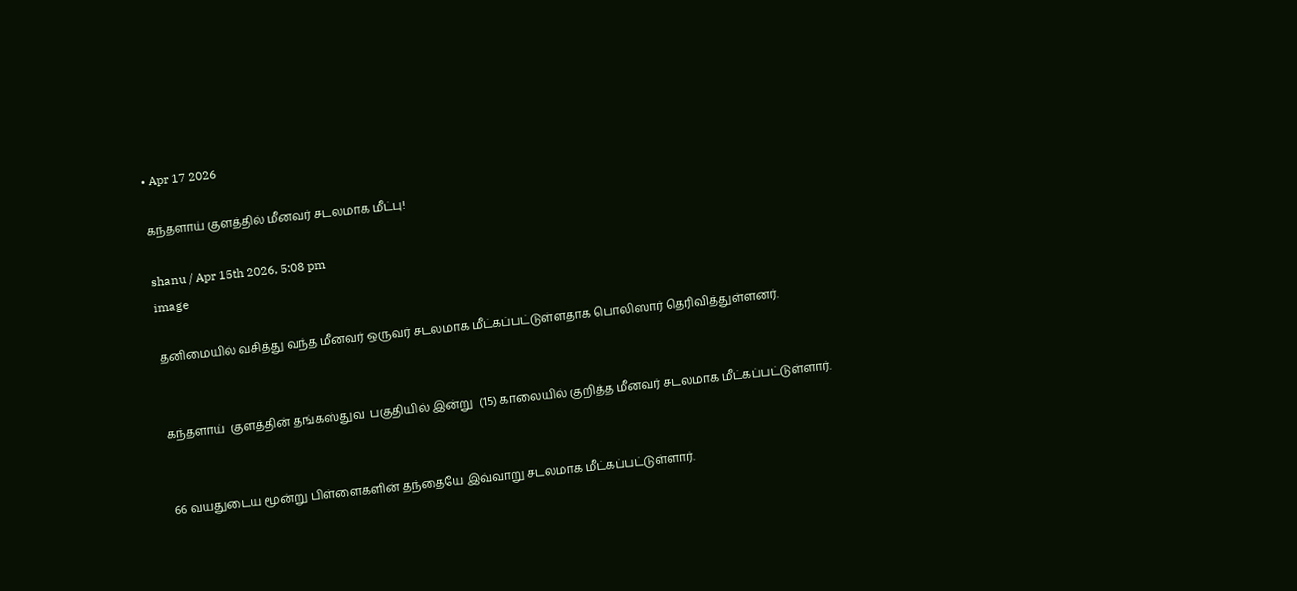• Apr 17 2026

கந்தளாய் குளத்தில் மீனவர் சடலமாக மீட்பு!

shanu / Apr 15th 2026, 5:08 pm
image

தனிமையில் வசித்து வந்த மீனவர் ஒருவர் சடலமாக மீட்கப்பட்டுள்ளதாக பொலிஸார் தெரிவித்துள்ளனர்.


கந்தளாய்  குளத்தின் தங்கஸ்துவ  பகுதியில் இன்று  (15) காலையில் குறித்த மீனவர் சடலமாக மீட்கப்பட்டுள்ளார்.


66 வயதுடைய மூன்று பிள்ளைகளின் தந்தையே இவ்வாறு சடலமாக மீட்கப்பட்டுள்ளார்.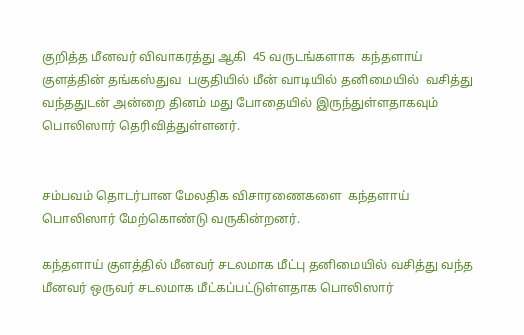குறித்த மீனவர் விவாகரத்து ஆகி  45 வருடங்களாக  கந்தளாய்  குளத்தின் தங்கஸ்துவ  பகுதியில் மீன் வாடியில் தனிமையில்  வசித்து வந்ததுடன் அன்றை தினம் மது போதையில் இருந்துள்ளதாகவும்  பொலிஸார் தெரிவித்துள்ளனர்.


சம்பவம் தொடர்பான மேலதிக விசாரணைகளை  கந்தளாய்  பொலிஸார் மேற்கொண்டு வருகின்றனர்.

கந்தளாய் குளத்தில் மீனவர் சடலமாக மீட்பு தனிமையில் வசித்து வந்த மீனவர் ஒருவர் சடலமாக மீட்கப்பட்டுள்ளதாக பொலிஸார்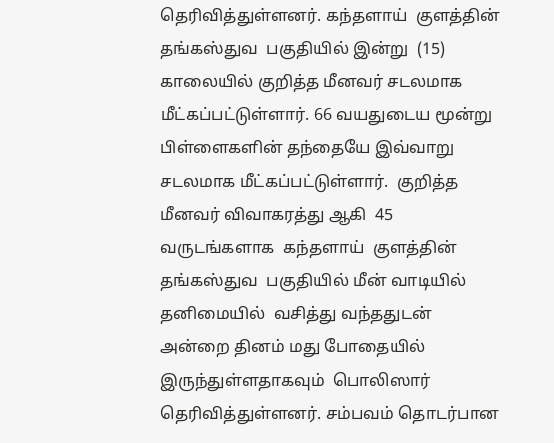தெரிவித்துள்ளனர். கந்தளாய்  குளத்தின் தங்கஸ்துவ  பகுதியில் இன்று  (15) காலையில் குறித்த மீனவர் சடலமாக மீட்கப்பட்டுள்ளார். 66 வயதுடைய மூன்று பிள்ளைகளின் தந்தையே இவ்வாறு சடலமாக மீட்கப்பட்டுள்ளார்.  குறித்த மீனவர் விவாகரத்து ஆகி  45 வருடங்களாக  கந்தளாய்  குளத்தின் தங்கஸ்துவ  பகுதியில் மீன் வாடியில் தனிமையில்  வசித்து வந்ததுடன் அன்றை தினம் மது போதையில் இருந்துள்ளதாகவும்  பொலிஸார் தெரிவித்துள்ளனர். சம்பவம் தொடர்பான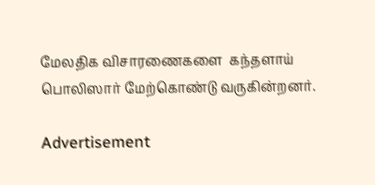மேலதிக விசாரணைகளை  கந்தளாய்  பொலிஸார் மேற்கொண்டு வருகின்றனர்.

Advertisement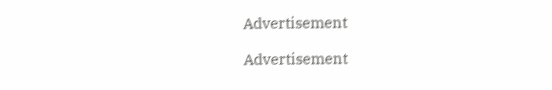Advertisement

Advertisement